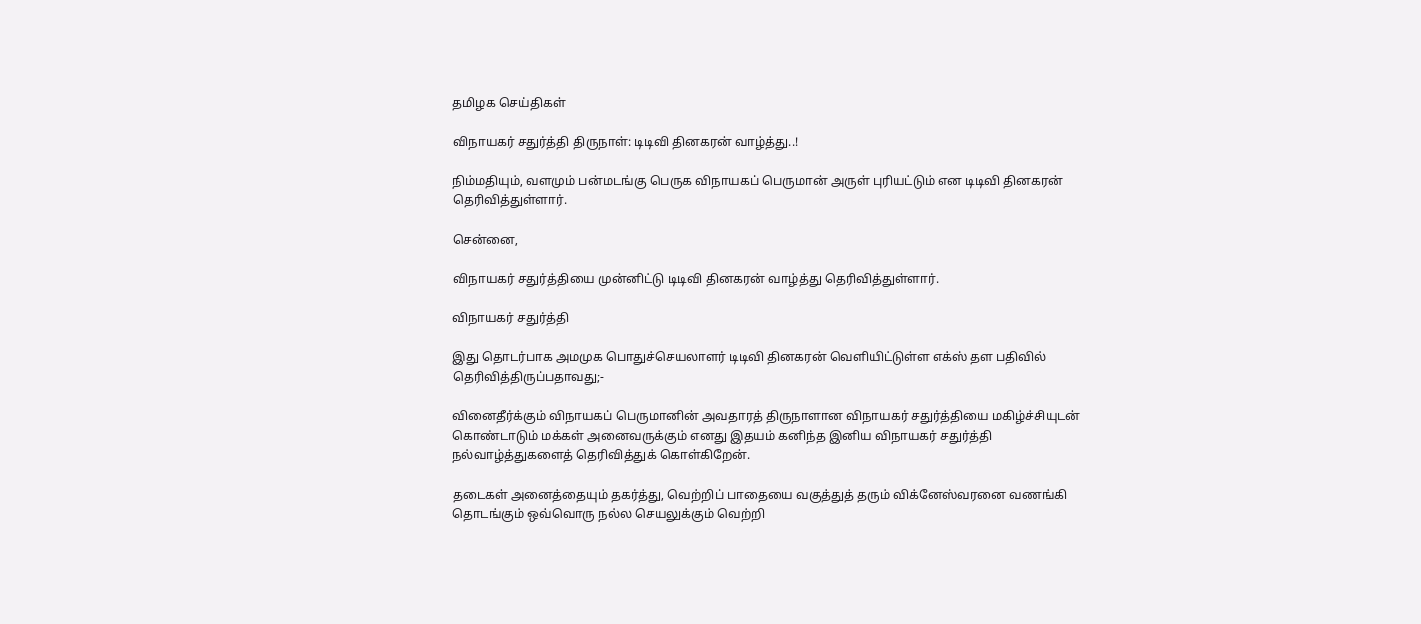தமிழக செய்திகள்

விநாயகர் சதுர்த்தி திருநாள்: டிடிவி தினகரன் வாழ்த்து..!

நிம்மதியும், வளமும் பன்மடங்கு பெருக விநாயகப் பெருமான் அருள் புரியட்டும் என டிடிவி தினகரன் தெரிவித்துள்ளார்.

சென்னை,

விநாயகர் சதுர்த்தியை முன்னிட்டு டிடிவி தினகரன் வாழ்த்து தெரிவித்துள்ளார்.

விநாயகர் சதுர்த்தி

இது தொடர்பாக அமமுக பொதுச்செயலாளர் டிடிவி தினகரன் வெளியிட்டுள்ள எக்ஸ் தள பதிவில் தெரிவித்திருப்பதாவது;-

வினைதீர்க்கும் விநாயகப் பெருமானின் அவதாரத் திருநாளான விநாயகர் சதுர்த்தியை மகிழ்ச்சியுடன் கொண்டாடும் மக்கள் அனைவருக்கும் எனது இதயம் கனிந்த இனிய விநாயகர் சதுர்த்தி நல்வாழ்த்துகளைத் தெரிவித்துக் கொள்கிறேன்.

தடைகள் அனைத்தையும் தகர்த்து, வெற்றிப் பாதையை வகுத்துத் தரும் விக்னேஸ்வரனை வணங்கி தொடங்கும் ஒவ்வொரு நல்ல செயலுக்கும் வெற்றி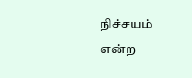நிச்சயம் என்ற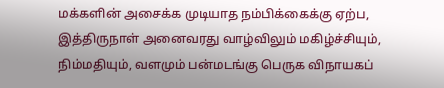மக்களின் அசைக்க முடியாத நம்பிக்கைக்கு ஏற்ப, இத்திருநாள் அனைவரது வாழ்விலும் மகிழ்ச்சியும், நிம்மதியும், வளமும் பன்மடங்கு பெருக விநாயகப்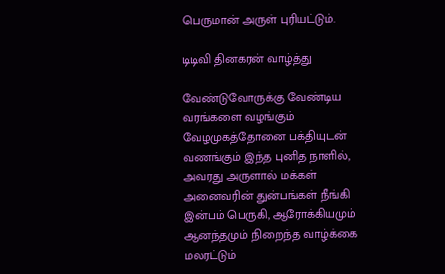பெருமான் அருள் புரியட்டும்.

டிடிவி தினகரன் வாழ்த்து

வேண்டுவோருக்கு வேண்டிய வரங்களை வழங்கும் வேழமுகத்தோனை பக்தியுடன் வணங்கும் இந்த புனித நாளில், அவரது அருளால் மக்கள் அனைவரின் துன்பங்கள் நீங்கி இன்பம் பெருகி, ஆரோக்கியமும் ஆனந்தமும் நிறைந்த வாழ்க்கை மலரட்டும்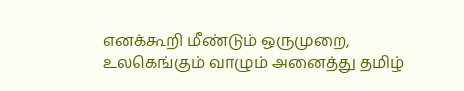எனக்கூறி மீண்டும் ஒருமுறை, உலகெங்கும் வாழும் அனைத்து தமிழ்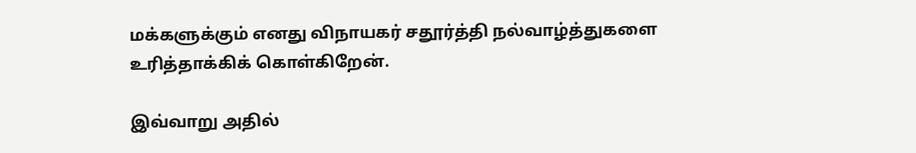மக்களுக்கும் எனது விநாயகர் சதூர்த்தி நல்வாழ்த்துகளை உரித்தாக்கிக் கொள்கிறேன்.

இவ்வாறு அதில்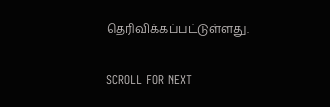தெரிவிக்கப்பட்டுள்ளது.

SCROLL FOR NEXT